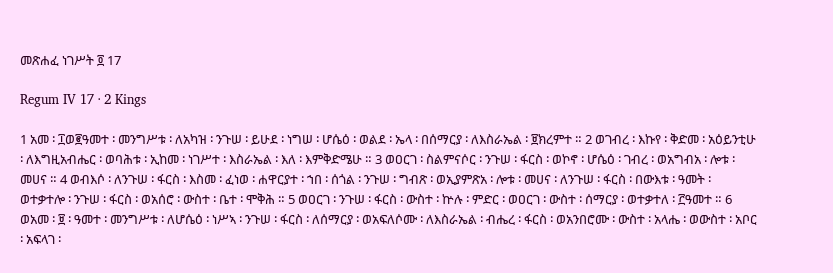መጽሐፈ ነገሥት ፬ 17

Regum IV 17 · 2 Kings

1 አመ ፡ ፲ወ፪ዓመተ ፡ መንግሥቱ ፡ ለአካዝ ፡ ንጉሠ ፡ ይሁደ ፡ ነግሠ ፡ ሆሴዕ ፡ ወልደ ፡ ኤላ ፡ በሰማርያ ፡ ለእስራኤል ፡ ፱ክረምተ ። 2 ወገብረ ፡ እኩየ ፡ ቅድመ ፡ አዕይንቲሁ ፡ ለእግዚአብሔር ፡ ወባሕቱ ፡ ኢከመ ፡ ነገሥተ ፡ እስራኤል ፡ እለ ፡ እምቅድሜሁ ። 3 ወዐርገ ፡ ስልምናሶር ፡ ንጉሠ ፡ ፋርስ ፡ ወኮኖ ፡ ሆሴዕ ፡ ገብረ ፡ ወአግብአ ፡ ሎቱ ፡ መሀና ። 4 ወብእሶ ፡ ለንጉሠ ፡ ፋርስ ፡ እስመ ፡ ፈነወ ፡ ሐዋርያተ ፡ ኀበ ፡ ሰጎል ፡ ንጉሠ ፡ ግብጽ ፡ ወኢያምጽአ ፡ ሎቱ ፡ መሀና ፡ ለንጉሠ ፡ ፋርስ ፡ በውእቱ ፡ ዓመት ፡ ወተቃተሎ ፡ ንጉሠ ፡ ፋርስ ፡ ወአሰሮ ፡ ውስተ ፡ ቤተ ፡ ሞቅሕ ። 5 ወዐርገ ፡ ንጉሠ ፡ ፋርስ ፡ ውስተ ፡ ኵሉ ፡ ምድር ፡ ወዐርገ ፡ ውስተ ፡ ሰማርያ ፡ ወተቃተለ ፡ ፫ዓመተ ። 6 ወአመ ፡ ፱ ፡ ዓመተ ፡ መንግሥቱ ፡ ለሆሴዕ ፡ ነሥኣ ፡ ንጉሠ ፡ ፋርስ ፡ ለሰማርያ ፡ ወአፍለሶሙ ፡ ለእስራኤል ፡ ብሔረ ፡ ፋርስ ፡ ወአንበሮሙ ፡ ውስተ ፡ አላሔ ፡ ወውስተ ፡ አቦር ፡ አፍላገ ፡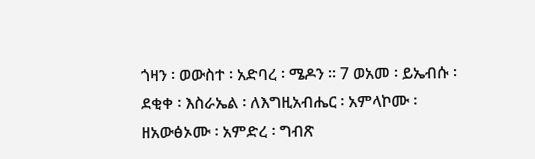ጎዛን ፡ ወውስተ ፡ አድባረ ፡ ሜዶን ። 7 ወአመ ፡ ይኤብሱ ፡ ደቂቀ ፡ እስራኤል ፡ ለእግዚአብሔር ፡ አምላኮሙ ፡ ዘአውፅኦሙ ፡ አምድረ ፡ ግብጽ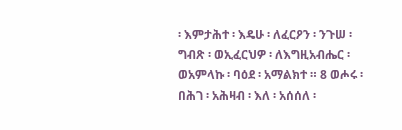፡ እምታሕተ ፡ እዴሁ ፡ ለፈርዖን ፡ ንጉሠ ፡ ግብጽ ፡ ወኢፈርህዎ ፡ ለእግዚአብሔር ፡ ወአምላኩ ፡ ባዕደ ፡ አማልክተ ። 8 ወሖሩ ፡ በሕገ ፡ አሕዛብ ፡ እለ ፡ አሰሰለ ፡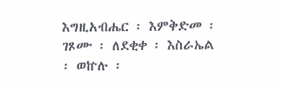እግዚአብሔር ፡ እምቅድመ ፡ ገጾሙ ፡ ለደቂቀ ፡ እስራኤል ፡ ወኵሉ ፡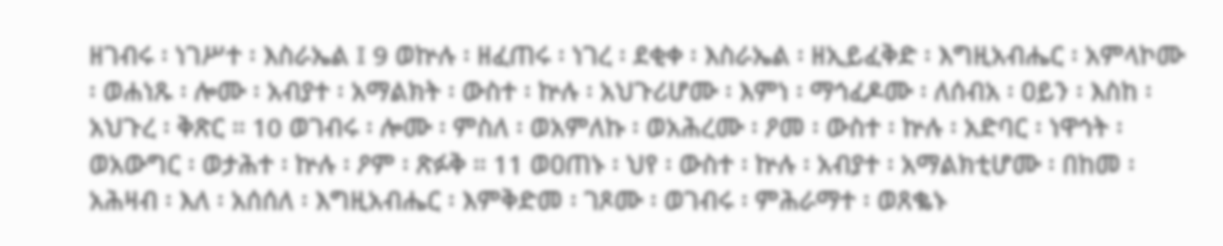ዘገብሩ ፡ ነገሥተ ፡ እስራኤል ፤ 9 ወኵሉ ፡ ዘፈጠሩ ፡ ነገረ ፡ ደቂቀ ፡ እስራኤል ፡ ዘኢይፈቅድ ፡ እግዚአብሔር ፡ አምላኮሙ ፡ ወሐነጹ ፡ ሎሙ ፡ አብያተ ፡ አማልክት ፡ ውስተ ፡ ኵሉ ፡ አህጉሪሆሙ ፡ እምነ ፡ ማኅፈዶሙ ፡ ለሰብአ ፡ ዐይን ፡ እስከ ፡ አህጉረ ፡ ቅጽር ። 10 ወገብሩ ፡ ሎሙ ፡ ምስለ ፡ ወአምለኩ ፡ ወአሕረሙ ፡ ዖመ ፡ ውስተ ፡ ኵሉ ፡ አድባር ፡ ነዋኅት ፡ ወአውግር ፡ ወታሕተ ፡ ኵሉ ፡ ዖም ፡ ጽፉቅ ። 11 ወዐጠኑ ፡ ህየ ፡ ውስተ ፡ ኵሉ ፡ አብያተ ፡ አማልክቲሆሙ ፡ በከመ ፡ አሕዛብ ፡ እለ ፡ አሰሰለ ፡ እግዚአብሔር ፡ እምቅድመ ፡ ገጾሙ ፡ ወገብሩ ፡ ምሕራማተ ፡ ወጸቈኑ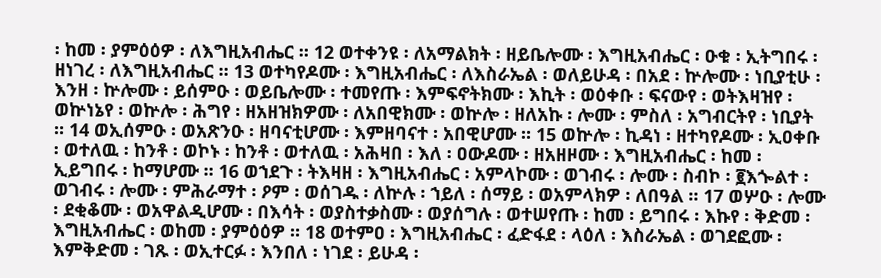፡ ከመ ፡ ያምዕዕዎ ፡ ለእግዚአብሔር ። 12 ወተቀንዩ ፡ ለአማልክት ፡ ዘይቤሎሙ ፡ እግዚአብሔር ፡ ዑቁ ፡ ኢትግበሩ ፡ ዘነገረ ፡ ለእግዚአብሔር ። 13 ወተካየዶሙ ፡ እግዚአብሔር ፡ ለእስራኤል ፡ ወለይሁዳ ፡ በአደ ፡ ኵሎሙ ፡ ነቢያቲሁ ፡ እንዘ ፡ ኵሎሙ ፡ ይሰምዑ ፡ ወይቤሎሙ ፡ ተመየጡ ፡ እምፍኖትክሙ ፡ እኪት ፡ ወዕቀቡ ፡ ፍናውየ ፡ ወትእዛዝየ ፡ ወኵነኔየ ፡ ወኵሎ ፡ ሕግየ ፡ ዘአዘዝክዎሙ ፡ ለአበዊክሙ ፡ ወኵሎ ፡ ዘለአኩ ፡ ሎሙ ፡ ምስለ ፡ አግብርትየ ፡ ነቢያት ። 14 ወኢሰምዑ ፡ ወአጽንዑ ፡ ዘባናቲሆሙ ፡ እምዘባናተ ፡ አበዊሆሙ ። 15 ወኵሎ ፡ ኪዳነ ፡ ዘተካየዶሙ ፡ ኢዐቀቡ ፡ ወተለዉ ፡ ከንቶ ፡ ወኮኑ ፡ ከንቶ ፡ ወተለዉ ፡ አሕዛበ ፡ እለ ፡ ዐውዶሙ ፡ ዘአዘዞሙ ፡ እግዚአብሔር ፡ ከመ ፡ ኢይግበሩ ፡ ከማሆሙ ። 16 ወኀደጉ ፡ ትእዛዘ ፡ እግዚአብሔር ፡ አምላኮሙ ፡ ወገብሩ ፡ ሎሙ ፡ ስብኮ ፡ ፪እጐልተ ፡ ወገብሩ ፡ ሎሙ ፡ ምሕራማተ ፡ ዖም ፡ ወሰገዱ ፡ ለኵሉ ፡ ኀይለ ፡ ሰማይ ፡ ወአምላክዎ ፡ ለበዓል ። 17 ወሦዑ ፡ ሎሙ ፡ ደቂቆሙ ፡ ወአዋልዲሆሙ ፡ በእሳት ፡ ወያስተቃስሙ ፡ ወያሰግሉ ፡ ወተሠየጡ ፡ ከመ ፡ ይግበሩ ፡ እኩየ ፡ ቅድመ ፡ እግዚአብሔር ፡ ወከመ ፡ ያምዕዕዎ ። 18 ወተምዐ ፡ እግዚአብሔር ፡ ፈድፋደ ፡ ላዕለ ፡ እስራኤል ፡ ወገደፎሙ ፡ እምቅድመ ፡ ገጹ ፡ ወኢተርፉ ፡ እንበለ ፡ ነገደ ፡ ይሁዳ ፡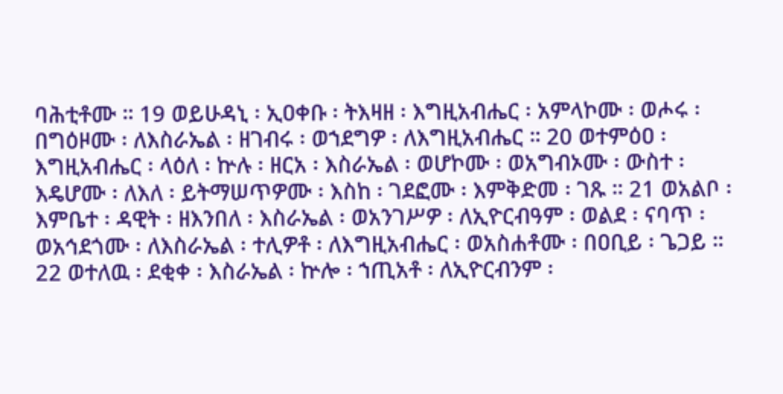ባሕቲቶሙ ። 19 ወይሁዳኒ ፡ ኢዐቀቡ ፡ ትእዛዘ ፡ እግዚአብሔር ፡ አምላኮሙ ፡ ወሖሩ ፡ በግዕዞሙ ፡ ለእስራኤል ፡ ዘገብሩ ፡ ወኀደግዎ ፡ ለእግዚአብሔር ። 20 ወተምዕዐ ፡ እግዚአብሔር ፡ ላዕለ ፡ ኵሉ ፡ ዘርአ ፡ እስራኤል ፡ ወሆኮሙ ፡ ወአግብኦሙ ፡ ውስተ ፡ እዴሆሙ ፡ ለእለ ፡ ይትማሠጥዎሙ ፡ እስከ ፡ ገደፎሙ ፡ እምቅድመ ፡ ገጹ ። 21 ወአልቦ ፡ እምቤተ ፡ ዳዊት ፡ ዘእንበለ ፡ እስራኤል ፡ ወአንገሥዎ ፡ ለኢዮርብዓም ፡ ወልደ ፡ ናባጥ ፡ ወአኅደጎሙ ፡ ለእስራኤል ፡ ተሊዎቶ ፡ ለእግዚአብሔር ፡ ወአስሐቶሙ ፡ በዐቢይ ፡ ጌጋይ ። 22 ወተለዉ ፡ ደቂቀ ፡ እስራኤል ፡ ኵሎ ፡ ኀጢአቶ ፡ ለኢዮርብንም ፡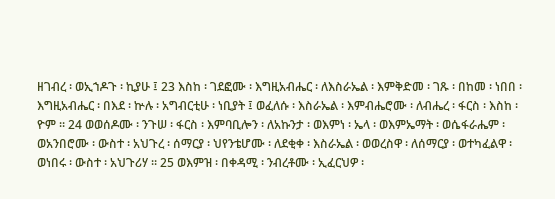ዘገብረ ፡ ወኢኀዶጉ ፡ ኪያሁ ፤ 23 እስከ ፡ ገደፎሙ ፡ እግዚአብሔር ፡ ለእስራኤል ፡ እምቅድመ ፡ ገጹ ፡ በከመ ፡ ነበበ ፡ እግዚአብሔር ፡ በእደ ፡ ኵሉ ፡ አግብርቲሁ ፡ ነቢያት ፤ ወፈለሱ ፡ እስራኤል ፡ እምብሔሮሙ ፡ ለብሔረ ፡ ፋርስ ፡ እስከ ፡ ዮም ። 24 ወወሰዶሙ ፡ ንጉሠ ፡ ፋርስ ፡ እምባቢሎን ፡ ለአኩንታ ፡ ወእምነ ፡ ኤላ ፡ ወእምኤማት ፡ ወሴፋራሔም ፡ ወአንበሮሙ ፡ ውስተ ፡ አህጉረ ፡ ሰማርያ ፡ ህየንቴሆሙ ፡ ለደቂቀ ፡ እስራኤል ፡ ወወረስዋ ፡ ለሰማርያ ፡ ወተካፈልዋ ፡ ወነበሩ ፡ ውስተ ፡ አህጉሪሃ ። 25 ወእምዝ ፡ በቀዳሚ ፡ ንብረቶሙ ፡ ኢፈርህዎ ፡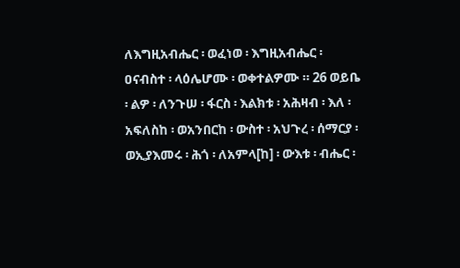ለእግዚአብሔር ፡ ወፈነወ ፡ እግዚአብሔር ፡ ዐናብስተ ፡ ላዕሌሆሙ ፡ ወቀተልዎሙ ። 26 ወይቤ ፡ ልዎ ፡ ለንጉሠ ፡ ፋርስ ፡ እልክቱ ፡ አሕዛብ ፡ እለ ፡ አፍለስከ ፡ ወአንበርከ ፡ ውስተ ፡ አህጉረ ፡ ሰማርያ ፡ ወኢያእመሩ ፡ ሕጎ ፡ ለአምላ[ከ] ፡ ውእቱ ፡ ብሔር ፡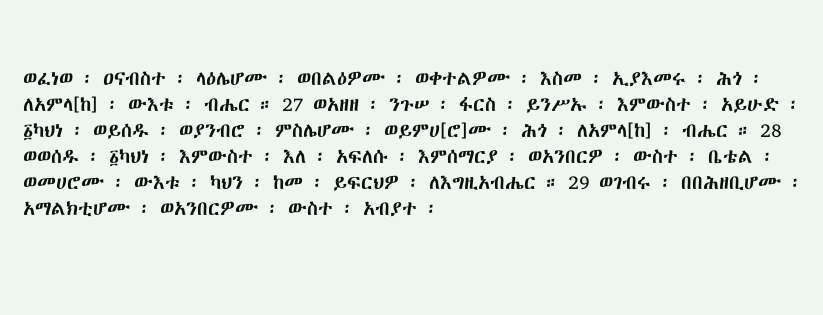ወፈነወ ፡ ዐናብስተ ፡ ላዕሌሆሙ ፡ ወበልዕዎሙ ፡ ወቀተልዎሙ ፡ እስመ ፡ ኢያእመሩ ፡ ሕጎ ፡ ለአምላ[ከ] ፡ ውእቱ ፡ ብሔር ። 27 ወአዘዘ ፡ ንጉሠ ፡ ፋርስ ፡ ይንሥኡ ፡ እምውስተ ፡ አይሁድ ፡ ፩ካህነ ፡ ወይሰዱ ፡ ወያንብሮ ፡ ምስሌሆሙ ፡ ወይምሀ[ሮ]ሙ ፡ ሕጎ ፡ ለአምላ[ከ] ፡ ብሔር ። 28 ወወሰዱ ፡ ፩ካህነ ፡ እምውስተ ፡ እለ ፡ አፍለሱ ፡ እምሰማርያ ፡ ወአንበርዎ ፡ ውስተ ፡ ቤቴል ፡ ወመሀሮሙ ፡ ውእቱ ፡ ካህን ፡ ከመ ፡ ይፍርህዎ ፡ ለእግዚአብሔር ። 29 ወገብሩ ፡ በበሕዘቢሆሙ ፡ አማልክቲሆሙ ፡ ወአንበርዎሙ ፡ ውስተ ፡ አብያተ ፡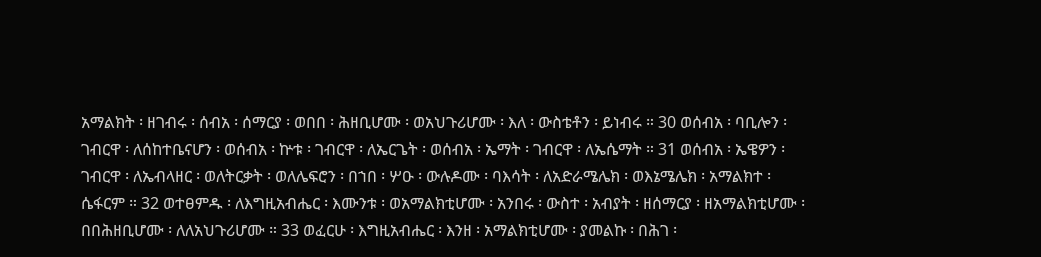አማልክት ፡ ዘገብሩ ፡ ሰብአ ፡ ሰማርያ ፡ ወበበ ፡ ሕዘቢሆሙ ፡ ወአህጉሪሆሙ ፡ እለ ፡ ውስቴቶን ፡ ይነብሩ ። 30 ወሰብአ ፡ ባቢሎን ፡ ገብርዋ ፡ ለሰከተቤናሆን ፡ ወሰብአ ፡ ኵቱ ፡ ገብርዋ ፡ ለኤርጌት ፡ ወሰብአ ፡ ኤማት ፡ ገብርዋ ፡ ለኤሴማት ። 31 ወሰብአ ፡ ኤዌዎን ፡ ገብርዋ ፡ ለኤብላዘር ፡ ወለትርቃት ፡ ወለሌፍሮን ፡ በኀበ ፡ ሦዑ ፡ ውሉዶሙ ፡ ባእሳት ፡ ለአድራሜሌክ ፡ ወእኔሜሌክ ፡ አማልክተ ፡ ሴፋርም ። 32 ወተፀምዱ ፡ ለእግዚአብሔር ፡ እሙንቱ ፡ ወአማልክቲሆሙ ፡ አንበሩ ፡ ውስተ ፡ አብያት ፡ ዘሰማርያ ፡ ዘአማልክቲሆሙ ፡ በበሕዘቢሆሙ ፡ ለለአህጉሪሆሙ ። 33 ወፈርሁ ፡ እግዚአብሔር ፡ እንዘ ፡ አማልክቲሆሙ ፡ ያመልኩ ፡ በሕገ ፡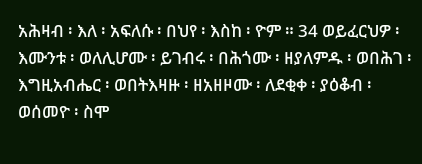አሕዛብ ፡ እለ ፡ አፍለሱ ፡ በህየ ፡ እስከ ፡ ዮም ። 34 ወይፈርህዎ ፡ እሙንቱ ፡ ወለሊሆሙ ፡ ይገብሩ ፡ በሕጎሙ ፡ ዘያለምዱ ፡ ወበሕገ ፡ እግዚአብሔር ፡ ወበትእዛዙ ፡ ዘአዘዞሙ ፡ ለደቂቀ ፡ ያዕቆብ ፡ ወሰመዮ ፡ ስሞ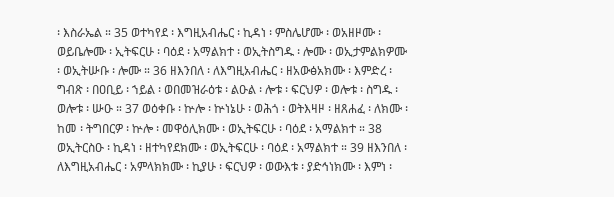፡ እስራኤል ። 35 ወተካየደ ፡ እግዚአብሔር ፡ ኪዳነ ፡ ምስሌሆሙ ፡ ወአዘዞሙ ፡ ወይቤሎሙ ፡ ኢትፍርሁ ፡ ባዕደ ፡ አማልክተ ፡ ወኢትስግዱ ፡ ሎሙ ፡ ወኢታምልክዎሙ ፡ ወኢትሡቡ ፡ ሎሙ ። 36 ዘእንበለ ፡ ለእግዚአብሔር ፡ ዘአውፅአክሙ ፡ እምድረ ፡ ግብጽ ፡ በዐቢይ ፡ ኀይል ፡ ወበመዝራዕቱ ፡ ልዑል ፡ ሎቱ ፡ ፍርህዎ ፡ ወሎቱ ፡ ስግዱ ፡ ወሎቱ ፡ ሡዑ ። 37 ወዕቀቡ ፡ ኵሎ ፡ ኵነኔሁ ፡ ወሕጎ ፡ ወትእዛዞ ፡ ዘጸሐፈ ፡ ለክሙ ፡ ከመ ፡ ትግበርዎ ፡ ኵሎ ፡ መዋዕሊክሙ ፡ ወኢትፍርሁ ፡ ባዕደ ፡ አማልክተ ። 38 ወኢትርስዑ ፡ ኪዳነ ፡ ዘተካየደክሙ ፡ ወኢትፍርሁ ፡ ባዕደ ፡ አማልክተ ። 39 ዘእንበለ ፡ ለእግዚአብሔር ፡ አምላክክሙ ፡ ኪያሁ ፡ ፍርህዎ ፡ ወውእቱ ፡ ያድኅነክሙ ፡ እምነ ፡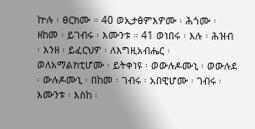ኵሉ ፡ ፀርክሙ ። 40 ወኢታፅምእዎሙ ፡ ሕጎሙ ፡ ዘከመ ፡ ይገብሩ ፡ እሙንቱ ። 41 ወነበሩ ፡ እሉ ፡ ሕዝብ ፡ እንዘ ፡ ይፈርህዎ ፡ ለእግዚአብሔር ፡ ወለአማልክቲሆሙ ፡ ይትቀነዩ ፡ ወውሉዶሙኒ ፡ ወውሉደ ፡ ውሉዶሙኒ ፡ በከመ ፡ ገብሩ ፡ አበዊሆሙ ፡ ገብሩ ፡ እሙንቱ ፡ እስከ ፡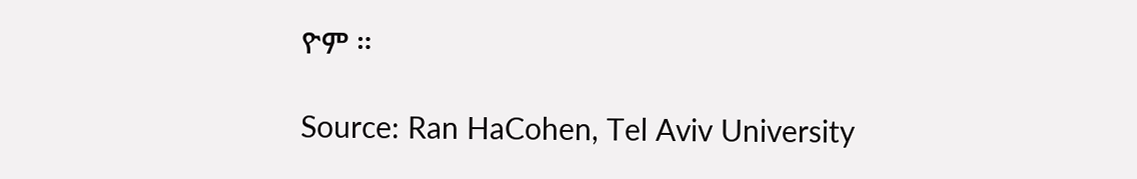ዮም ።

Source: Ran HaCohen, Tel Aviv University